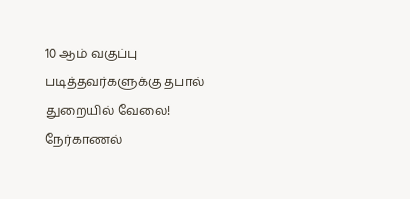10 ஆம் வகுப்பு படித்தவர்களுக்கு தபால் துறையில் வேலை! நேர்காணல்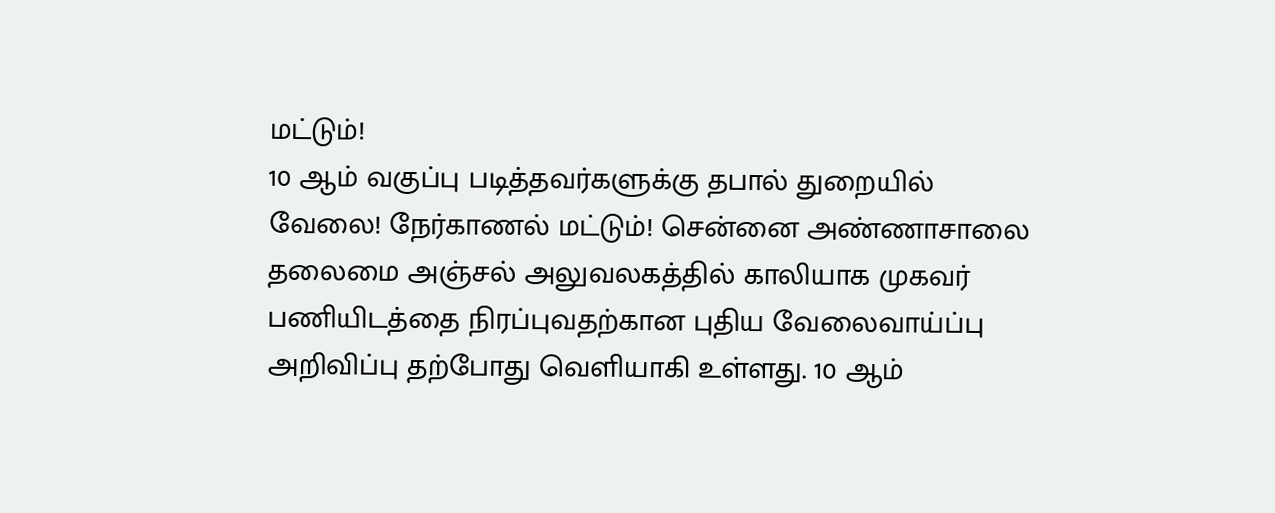மட்டும்!
10 ஆம் வகுப்பு படித்தவர்களுக்கு தபால் துறையில் வேலை! நேர்காணல் மட்டும்! சென்னை அண்ணாசாலை தலைமை அஞ்சல் அலுவலகத்தில் காலியாக முகவர் பணியிடத்தை நிரப்புவதற்கான புதிய வேலைவாய்ப்பு அறிவிப்பு தற்போது வெளியாகி உள்ளது. 10 ஆம்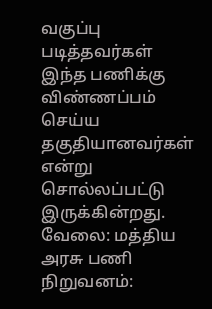வகுப்பு படித்தவர்கள் இந்த பணிக்கு விண்ணப்பம் செய்ய தகுதியானவர்கள் என்று சொல்லப்பட்டு இருக்கின்றது. வேலை: மத்திய அரசு பணி நிறுவனம்: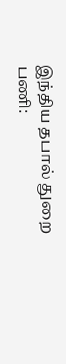இந்திய தபால் துறை பணி: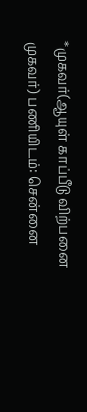*முகவர்(ஆயுள் காப்பீடு விற்பனை முகவர்) பணியிடம்: சென்னை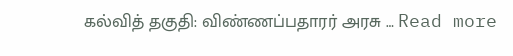கல்வித் தகுதி: விண்ணப்பதாரர் அரசு … Read more